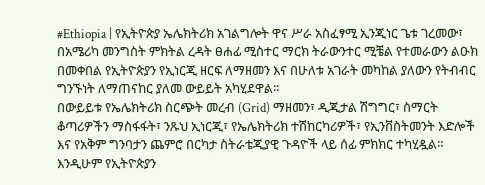#Ethiopia | የኢትዮጵያ ኤሌክትሪክ አገልግሎት ዋና ሥራ አስፈፃሚ ኢንጂነር ጌቱ ገረመው፣ በአሜሪካ መንግስት ምክትል ረዳት ፀሐፊ ሚስተር ማርክ ትራውንተር ሚቼል የተመራውን ልዑክ በመቀበል የኢትዮጵያን የኢነርጂ ዘርፍ ለማዘመን እና በሁለቱ አገራት መካከል ያለውን የትብብር ግንኙነት ለማጠናከር ያለመ ውይይት አካሂደዋል።
በውይይቱ የኤሌክትሪክ ስርጭት መረብ (Grid) ማዘመን፣ ዲጂታል ሽግግር፣ ስማርት ቆጣሪዎችን ማስፋፋት፣ ንጹህ ኢነርጂ፣ የኤሌክትሪክ ተሽከርካሪዎች፣ የኢንቨስትመንት እድሎች እና የአቅም ግንባታን ጨምሮ በርካታ ስትራቴጂያዊ ጉዳዮች ላይ ሰፊ ምክክር ተካሂዷል።
እንዲሁም የኢትዮጵያን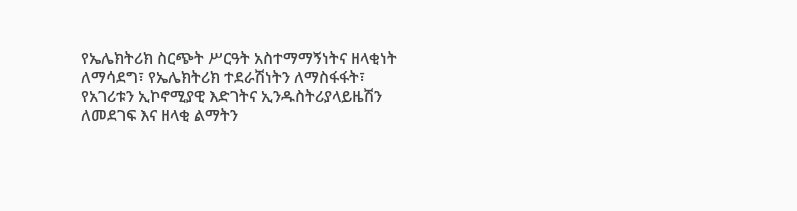የኤሌክትሪክ ስርጭት ሥርዓት አስተማማኝነትና ዘላቂነት ለማሳደግ፣ የኤሌክትሪክ ተደራሽነትን ለማስፋፋት፣ የአገሪቱን ኢኮኖሚያዊ እድገትና ኢንዱስትሪያላይዜሽን ለመደገፍ እና ዘላቂ ልማትን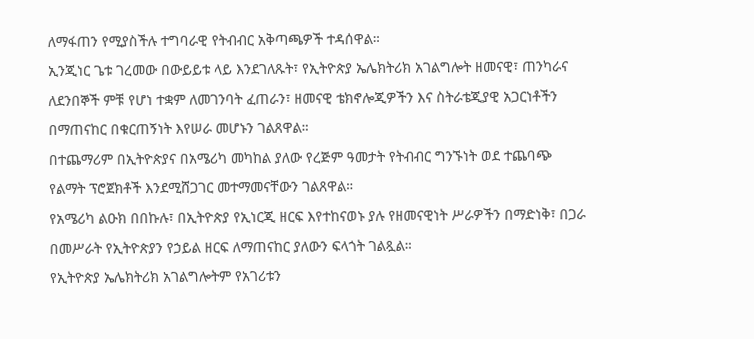ለማፋጠን የሚያስችሉ ተግባራዊ የትብብር አቅጣጫዎች ተዳሰዋል።
ኢንጂነር ጌቱ ገረመው በውይይቱ ላይ እንደገለጹት፣ የኢትዮጵያ ኤሌክትሪክ አገልግሎት ዘመናዊ፣ ጠንካራና ለደንበኞች ምቹ የሆነ ተቋም ለመገንባት ፈጠራን፣ ዘመናዊ ቴክኖሎጂዎችን እና ስትራቴጂያዊ አጋርነቶችን በማጠናከር በቁርጠኝነት እየሠራ መሆኑን ገልጸዋል።
በተጨማሪም በኢትዮጵያና በአሜሪካ መካከል ያለው የረጅም ዓመታት የትብብር ግንኙነት ወደ ተጨባጭ የልማት ፕሮጀክቶች እንደሚሸጋገር መተማመናቸውን ገልጸዋል።
የአሜሪካ ልዑክ በበኩሉ፣ በኢትዮጵያ የኢነርጂ ዘርፍ እየተከናወኑ ያሉ የዘመናዊነት ሥራዎችን በማድነቅ፣ በጋራ በመሥራት የኢትዮጵያን የኃይል ዘርፍ ለማጠናከር ያለውን ፍላጎት ገልጿል።
የኢትዮጵያ ኤሌክትሪክ አገልግሎትም የአገሪቱን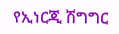የኢነርጂ ሽግግር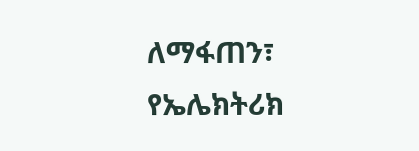ለማፋጠን፣ የኤሌክትሪክ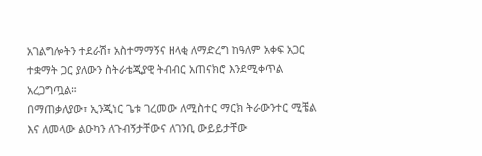አገልግሎትን ተደራሽ፣ አስተማማኝና ዘላቂ ለማድረግ ከዓለም አቀፍ አጋር ተቋማት ጋር ያለውን ስትራቴጂያዊ ትብብር አጠናክሮ እንደሚቀጥል አረጋግጧል።
በማጠቃለያው፣ ኢንጂነር ጌቱ ገረመው ለሚስተር ማርክ ትራውንተር ሚቼል እና ለመላው ልዑካን ለጉብኝታቸውና ለገንቢ ውይይታቸው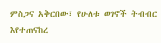ምስጋና አቅርበው፣ የሁለቱ ወገኖች ትብብር እየተጠናከረ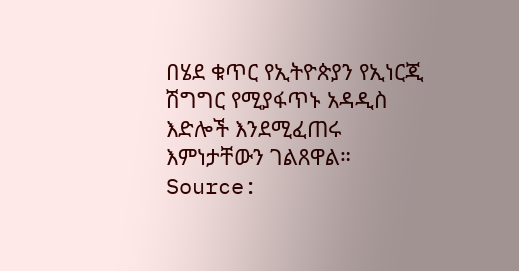በሄደ ቁጥር የኢትዮጵያን የኢነርጂ ሽግግር የሚያፋጥኑ አዳዲስ እድሎች እንደሚፈጠሩ እምነታቸውን ገልጸዋል።
Source: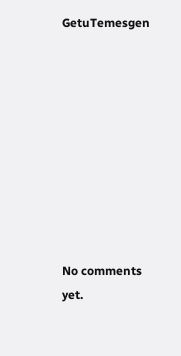GetuTemesgen









No comments yet.